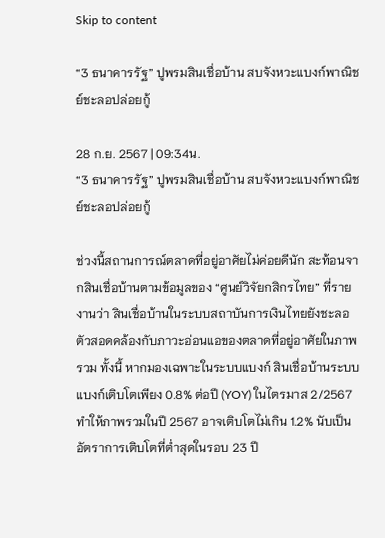Skip to content

“3 ธนาคารรัฐ” ปูพรมสินเชื่อบ้าน สบจังหวะแบงก์พาณิชย์ชะลอปล่อยกู้

28 ก.ย. 2567 | 09:34น.
“3 ธนาคารรัฐ” ปูพรมสินเชื่อบ้าน สบจังหวะแบงก์พาณิชย์ชะลอปล่อยกู้

ช่วงนี้สถานการณ์ตลาดที่อยู่อาศัยไม่ค่อยดีนัก สะท้อนจากสินเชื่อบ้านตามข้อมูลของ “ศูนย์วิจัยกสิกรไทย” ที่รายงานว่า สินเชื่อบ้านในระบบสถาบันการเงินไทยยังชะลอตัวสอดคล้องกับภาวะอ่อนแอของตลาดที่อยู่อาศัยในภาพรวม ทั้งนี้ หากมองเฉพาะในระบบแบงก์ สินเชื่อบ้านระบบแบงก์เติบโตเพียง 0.8% ต่อปี (YOY) ในไตรมาส 2/2567 ทำให้ภาพรวมในปี 2567 อาจเติบโตไม่เกิน 1.2% นับเป็นอัตราการเติบโตที่ต่ำสุดในรอบ 23 ปี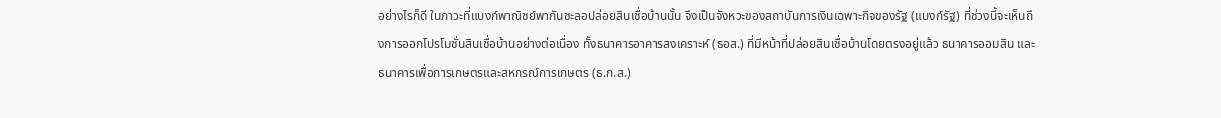อย่างไรก็ดี ในภาวะที่แบงก์พาณิชย์พากันชะลอปล่อยสินเชื่อบ้านนั้น จึงเป็นจังหวะของสถาบันการเงินเฉพาะกิจของรัฐ (แบงก์รัฐ) ที่ช่วงนี้จะเห็นถึงการออกโปรโมชั่นสินเชื่อบ้านอย่างต่อเนื่อง ทั้งธนาคารอาคารสงเคราะห์ (ธอส.) ที่มีหน้าที่ปล่อยสินเชื่อบ้านโดยตรงอยู่แล้ว ธนาคารออมสิน และธนาคารเพื่อการเกษตรและสหกรณ์การเกษตร (ธ.ก.ส.)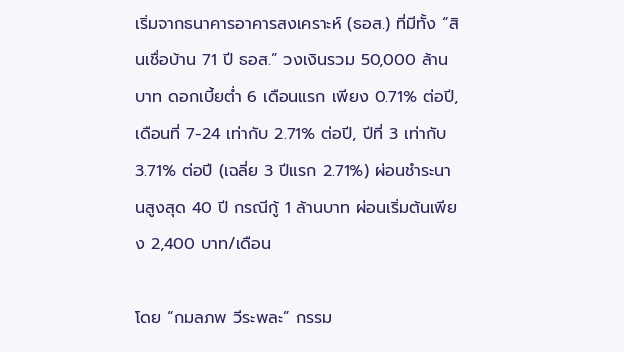เริ่มจากธนาคารอาคารสงเคราะห์ (ธอส.) ที่มีทั้ง “สินเชื่อบ้าน 71 ปี ธอส.” วงเงินรวม 50,000 ล้านบาท ดอกเบี้ยต่ำ 6 เดือนแรก เพียง 0.71% ต่อปี, เดือนที่ 7-24 เท่ากับ 2.71% ต่อปี, ปีที่ 3 เท่ากับ 3.71% ต่อปี (เฉลี่ย 3 ปีแรก 2.71%) ผ่อนชำระนานสูงสุด 40 ปี กรณีกู้ 1 ล้านบาท ผ่อนเริ่มต้นเพียง 2,400 บาท/เดือน

โดย “กมลภพ วีระพละ” กรรม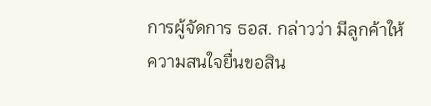การผู้จัดการ ธอส. กล่าวว่า มีลูกค้าให้ความสนใจยื่นขอสิน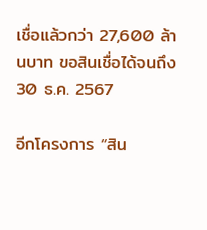เชื่อแล้วกว่า 27,600 ล้านบาท ขอสินเชื่อได้จนถึง 30 ธ.ค. 2567

อีกโครงการ “สิน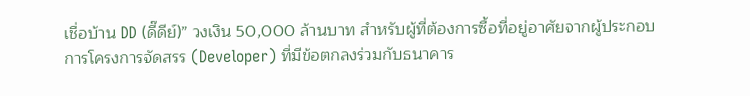เชื่อบ้าน DD (ดี๊ดีย์)” วงเงิน 50,000 ล้านบาท สำหรับผู้ที่ต้องการซื้อที่อยู่อาศัยจากผู้ประกอบการโครงการจัดสรร (Developer) ที่มีข้อตกลงร่วมกับธนาคาร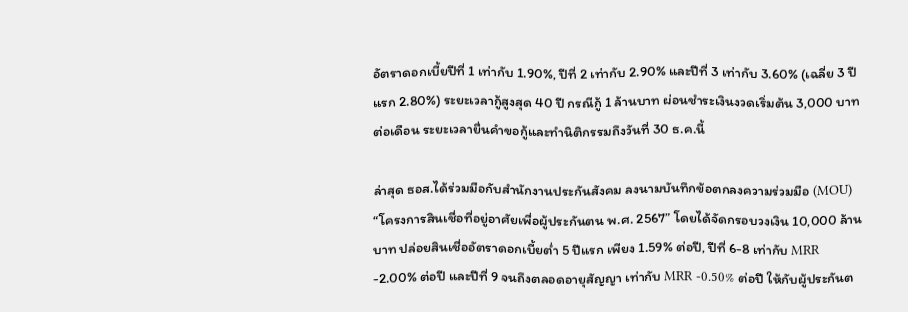อัตราดอกเบี้ยปีที่ 1 เท่ากับ 1.90%, ปีที่ 2 เท่ากับ 2.90% และปีที่ 3 เท่ากับ 3.60% (เฉลี่ย 3 ปีแรก 2.80%) ระยะเวลากู้สูงสุด 40 ปี กรณีกู้ 1 ล้านบาท ผ่อนชำระเงินงวดเริ่มต้น 3,000 บาทต่อเดือน ระยะเวลายื่นคำขอกู้และทำนิติกรรมถึงวันที่ 30 ธ.ค.นี้

ล่าสุด ธอส.ได้ร่วมมือกับสำนักงานประกันสังคม ลงนามบันทึกข้อตกลงความร่วมมือ (MOU) “โครงการสินเชื่อที่อยู่อาศัยเพื่อผู้ประกันตน พ.ศ. 2567” โดยได้จัดกรอบวงเงิน 10,000 ล้านบาท ปล่อยสินเชื่ออัตราดอกเบี้ยต่ำ 5 ปีแรก เพียง 1.59% ต่อปี, ปีที่ 6-8 เท่ากับ MRR -2.00% ต่อปี และปีที่ 9 จนถึงตลอดอายุสัญญา เท่ากับ MRR -0.50% ต่อปี ให้กับผู้ประกันต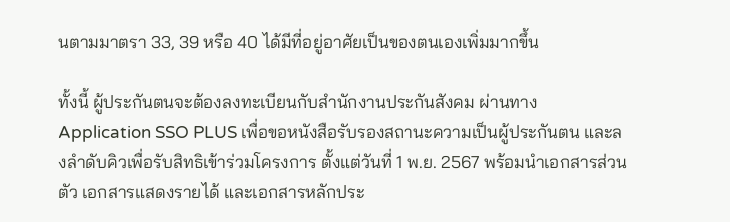นตามมาตรา 33, 39 หรือ 40 ได้มีที่อยู่อาศัยเป็นของตนเองเพิ่มมากขึ้น

ทั้งนี้ ผู้ประกันตนจะต้องลงทะเบียนกับสำนักงานประกันสังคม ผ่านทาง Application SSO PLUS เพื่อขอหนังสือรับรองสถานะความเป็นผู้ประกันตน และลงลำดับคิวเพื่อรับสิทธิเข้าร่วมโครงการ ตั้งแต่วันที่ 1 พ.ย. 2567 พร้อมนำเอกสารส่วนตัว เอกสารแสดงรายได้ และเอกสารหลักประ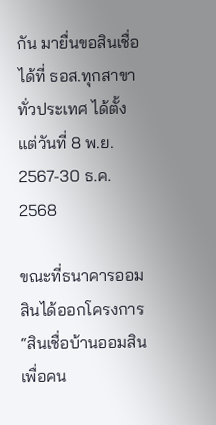กัน มายื่นขอสินเชื่อได้ที่ ธอส.ทุกสาขาทั่วประเทศ ได้ตั้งแต่วันที่ 8 พ.ย. 2567-30 ธ.ค. 2568

ขณะที่ธนาคารออมสินได้ออกโครงการ “สินเชื่อบ้านออมสินเพื่อคน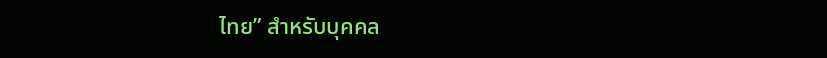ไทย” สำหรับบุคคล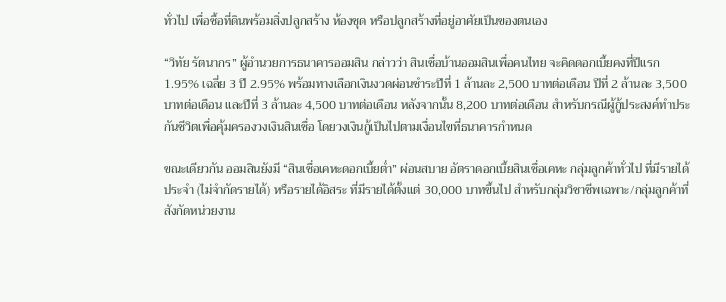ทั่วไป เพื่อซื้อที่ดินพร้อมสิ่งปลูกสร้าง ห้องชุด หรือปลูกสร้างที่อยู่อาศัยเป็นของตนเอง

“วิทัย รัตนากร” ผู้อำนวยการธนาคารออมสิน กล่าวว่า สินเชื่อบ้านออมสินเพื่อคนไทย จะคิดดอกเบี้ยคงที่ปีแรก 1.95% เฉลี่ย 3 ปี 2.95% พร้อมทางเลือกเงินงวดผ่อนชำระปีที่ 1 ล้านละ 2,500 บาทต่อเดือน ปีที่ 2 ล้านละ 3,500 บาทต่อเดือน และปีที่ 3 ล้านละ 4,500 บาทต่อเดือน หลังจากนั้น 8,200 บาทต่อเดือน สำหรับกรณีผู้กู้ประสงค์ทำประกันชีวิตเพื่อคุ้มครองวงเงินสินเชื่อ โดยวงเงินกู้เป็นไปตามเงื่อนไขที่ธนาคารกำหนด

ขณะเดียวกัน ออมสินยังมี “สินเชื่อเคหะดอกเบี้ยต่ำ” ผ่อนสบาย อัตราดอกเบี้ยสินเชื่อเคหะ กลุ่มลูกค้าทั่วไป ที่มีรายได้ประจำ (ไม่จำกัดรายได้) หรือรายได้อิสระ ที่มีรายได้ตั้งแต่ 30,000 บาทขึ้นไป สำหรับกลุ่มวิชาชีพเฉพาะ/กลุ่มลูกค้าที่สังกัดหน่วยงาน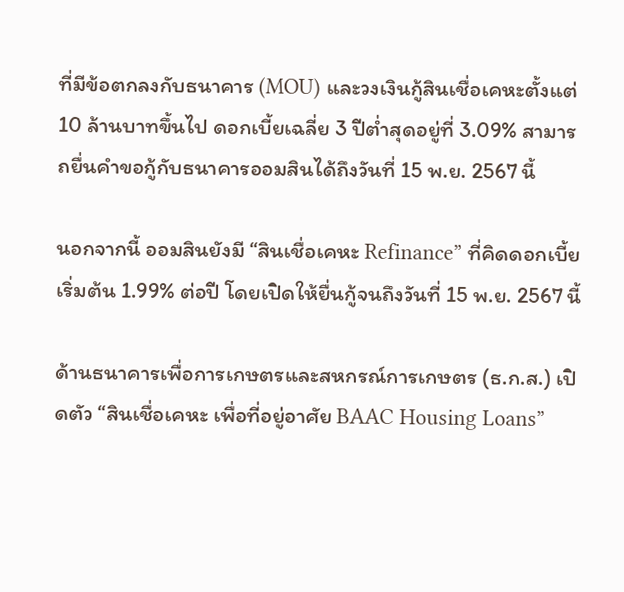ที่มีข้อตกลงกับธนาคาร (MOU) และวงเงินกู้สินเชื่อเคหะตั้งแต่ 10 ล้านบาทขึ้นไป ดอกเบี้ยเฉลี่ย 3 ปีต่ำสุดอยู่ที่ 3.09% สามารถยื่นคำขอกู้กับธนาคารออมสินได้ถึงวันที่ 15 พ.ย. 2567 นี้

นอกจากนี้ ออมสินยังมี “สินเชื่อเคหะ Refinance” ที่คิดดอกเบี้ยเริ่มต้น 1.99% ต่อปี โดยเปิดให้ยื่นกู้จนถึงวันที่ 15 พ.ย. 2567 นี้

ด้านธนาคารเพื่อการเกษตรและสหกรณ์การเกษตร (ธ.ก.ส.) เปิดตัว “สินเชื่อเคหะ เพื่อที่อยู่อาศัย BAAC Housing Loans”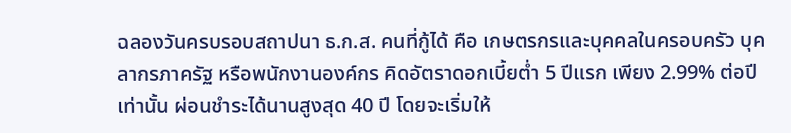ฉลองวันครบรอบสถาปนา ธ.ก.ส. คนที่กู้ได้ คือ เกษตรกรและบุคคลในครอบครัว บุคลากรภาครัฐ หรือพนักงานองค์กร คิดอัตราดอกเบี้ยต่ำ 5 ปีแรก เพียง 2.99% ต่อปีเท่านั้น ผ่อนชำระได้นานสูงสุด 40 ปี โดยจะเริ่มให้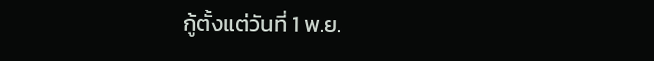กู้ตั้งแต่วันที่ 1 พ.ย.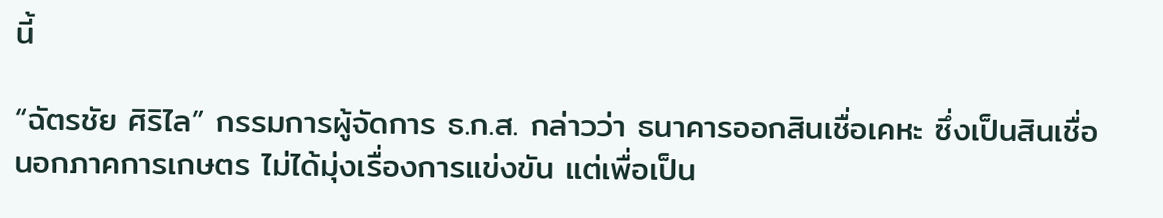นี้

“ฉัตรชัย ศิริไล” กรรมการผู้จัดการ ธ.ก.ส. กล่าวว่า ธนาคารออกสินเชื่อเคหะ ซึ่งเป็นสินเชื่อนอกภาคการเกษตร ไม่ได้มุ่งเรื่องการแข่งขัน แต่เพื่อเป็น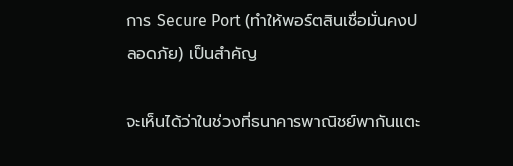การ Secure Port (ทำให้พอร์ตสินเชื่อมั่นคงปลอดภัย) เป็นสำคัญ

จะเห็นได้ว่าในช่วงที่ธนาคารพาณิชย์พากันแตะ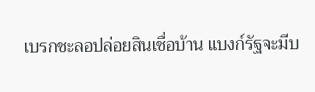เบรกชะลอปล่อยสินเชื่อบ้าน แบงก์รัฐจะมีบ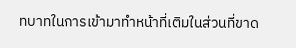ทบาทในการเข้ามาทำหน้าที่เติมในส่วนที่ขาด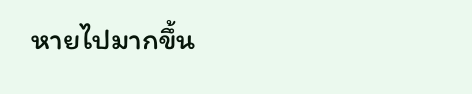หายไปมากขึ้น